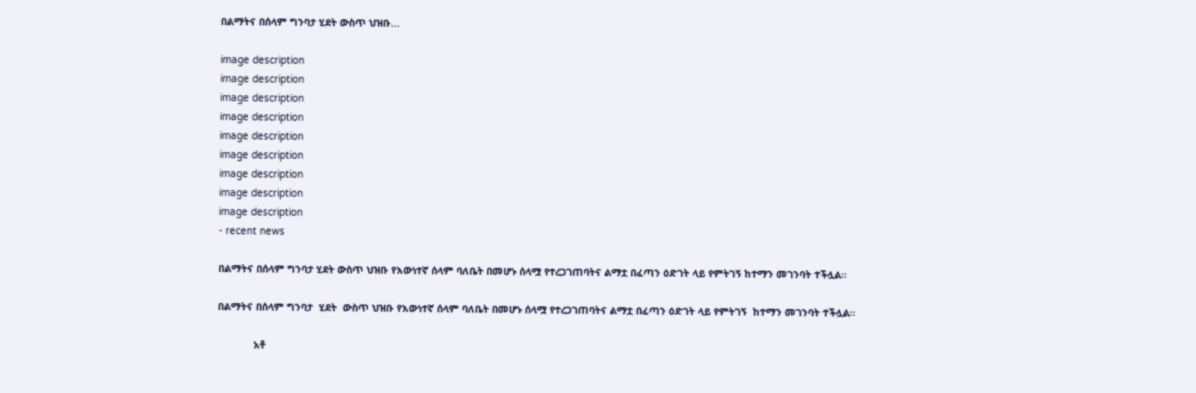በልማትና በሰላም ግንባታ ሂደት ውስጥ ህዝቡ...

image description
image description
image description
image description
image description
image description
image description
image description
image description
- recent news

በልማትና በሰላም ግንባታ ሂደት ውስጥ ህዝቡ የእውነተኛ ሰላም ባለቤት በመሆኑ ሰላሟ የተረጋገጠባትና ልማቷ በፈጣን ዕድገት ላይ የምትገኝ ከተማን መገንባት ተችሏል።

በልማትና በሰላም ግንባታ  ሂደት  ውስጥ ህዝቡ የእውነተኛ ሰላም ባለቤት በመሆኑ ሰላሟ የተረጋገጠባትና ልማቷ በፈጣን ዕድገት ላይ የምትገኝ  ከተማን መገንባት ተችሏል።

            አቶ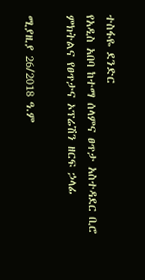ተስፋዬ ደንድር
የአዲስ አበባ ከተማ ሰላምና ፀጥታ አስተዳደር ቢሮ ምክትልና የፀጥታና ኦፕሬሽን ዘርፍ ኃላፊ

ሚያዚያ 26/2018 ዓ.ም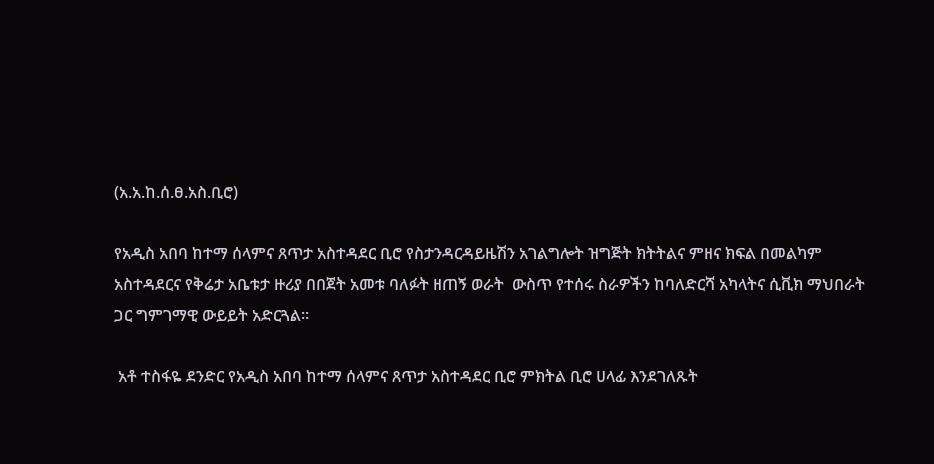(አ.አ.ከ.ሰ.ፀ.አስ.ቢሮ)

የአዲስ አበባ ከተማ ሰላምና ጸጥታ አስተዳደር ቢሮ የስታንዳርዳይዜሽን አገልግሎት ዝግጅት ክትትልና ምዘና ክፍል በመልካም አስተዳደርና የቅሬታ አቤቱታ ዙሪያ በበጀት አመቱ ባለፉት ዘጠኝ ወራት  ውስጥ የተሰሩ ስራዎችን ከባለድርሻ አካላትና ሲቪክ ማህበራት ጋር ግምገማዊ ውይይት አድርጓል።

 አቶ ተስፋዬ ደንድር የአዲስ አበባ ከተማ ሰላምና ጸጥታ አስተዳደር ቢሮ ምክትል ቢሮ ሀላፊ እንደገለጹት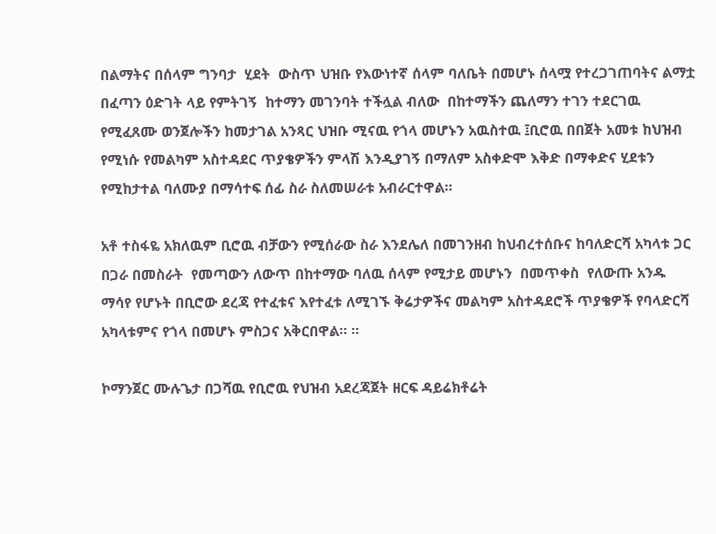በልማትና በሰላም ግንባታ  ሂደት  ውስጥ ህዝቡ የእውነተኛ ሰላም ባለቤት በመሆኑ ሰላሟ የተረጋገጠባትና ልማቷ በፈጣን ዕድገት ላይ የምትገኝ  ከተማን መገንባት ተችሏል ብለው  በከተማችን ጨለማን ተገን ተደርገዉ የሚፈጸሙ ወንጀሎችን ከመታገል አንጻር ህዝቡ ሚናዉ የጎላ መሆኑን አዉስተዉ ፤ቢሮዉ በበጀት አመቱ ከህዝብ የሚነሱ የመልካም አስተዳደር ጥያቄዎችን ምላሽ እንዲያገኝ በማለም አስቀድሞ እቅድ በማቀድና ሂደቱን የሚከታተል ባለሙያ በማሳተፍ ሰፊ ስራ ስለመሠራቱ አብራርተዋል።

አቶ ተስፋዬ አክለዉም ቢሮዉ ብቻውን የሚሰራው ስራ እንደሌለ በመገንዘብ ከህብረተሰቡና ከባለድርሻ አካላቱ ጋር በጋራ በመስራት  የመጣውን ለውጥ በከተማው ባለዉ ሰላም የሚታይ መሆኑን  በመጥቀስ  የለውጡ አንዱ ማሳየ የሆኑት በቢሮው ደረጃ የተፈቱና እየተፈቱ ለሚገኙ ቅሬታዎችና መልካም አስተዳደሮች ጥያቄዎች የባላድርሻ አካላቱምና የጎላ በመሆኑ ምስጋና አቅርበዋል። ።

ኮማንጀር ሙሉጌታ በጋሻዉ የቢሮዉ የህዝብ አደረጃጀት ዘርፍ ዳይሬክቶሬት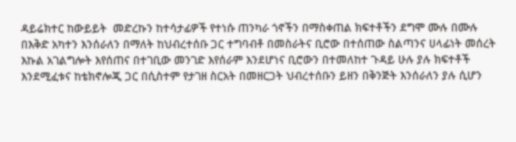ዳይሬክተር ከውይይት  መድረኩን ከተሳታፊዎች የተነሱ ጠንካራ ጎኖችን በማስቀጠል ክፍተቶችን ደግሞ ሙሉ በሙሉ በእቅድ አካተን እንሰራለን በማለት ከህብረተሰቡ ጋር ተግባብቶ በመስራትና ቢሮው በተሰጠው ስልጣንና ሀላፊነት መሰረት እኩል አገልግሎት እየሰጠና በተገቢው መንገድ እየሰራም እንደሆነና ቢሮውን በተመለከተ ጉዳይ ሁሉ ያሉ ክፍተቶች እንደሚፈቱና ከቴክኖሎጂ ጋር በሲስተም የታገዘ ስርአት በመዘርጋት ህብረተሰቡን ይዘን በቅንጅት እንሰራለን ያሉ ሲሆን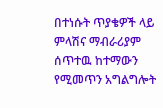በተነሱት ጥያቄዎች ላይ ምላሽና ማብራሪያም ሰጥተዉ ከተማውን የሚመጥን አግልግሎት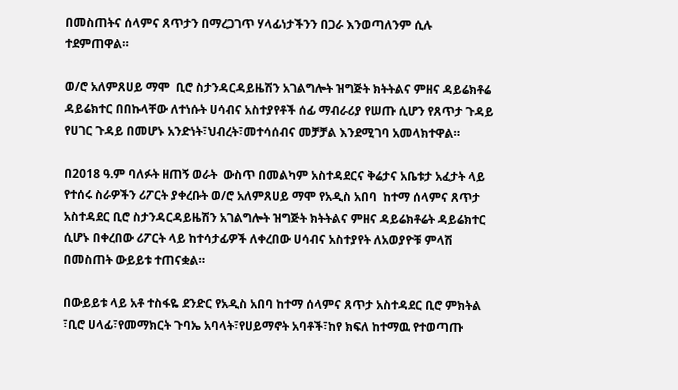በመስጠትና ሰላምና ጸጥታን በማረጋገጥ ሃላፊነታችንን በጋራ እንወጣለንም ሲሉ ተደምጠዋል።

ወ/ሮ አለምጸሀይ ማሞ  ቢሮ ስታንዳርዳይዜሽን አገልግሎት ዝግጅት ክትትልና ምዘና ዳይሬክቶሬ ዳይሬክተር በበኩላቸው ለተነሱት ሀሳብና አስተያየቶች ሰፊ ማብራሪያ የሠጡ ሲሆን የጸጥታ ጉዳይ የሀገር ጉዳይ በመሆኑ አንድነት፣ህብረት፣መተሳሰብና መቻቻል እንደሚገባ አመላክተዋል።

በ2018 ዓ.ም ባለፉት ዘጠኝ ወራት  ውስጥ በመልካም አስተዳደርና ቅሬታና አቤቱታ አፈታት ላይ የተሰሩ ስራዎችን ሪፖርት ያቀረቡት ወ/ሮ አለምጸሀይ ማሞ የአዲስ አበባ  ከተማ ሰላምና ጸጥታ አስተዳደር ቢሮ ስታንዳርዳይዜሽን አገልግሎት ዝግጅት ክትትልና ምዘና ዳይሬክቶሬት ዳይሬክተር ሲሆኑ በቀረበው ሪፖርት ላይ ከተሳታፊዎች ለቀረበው ሀሳብና አስተያየት ለአወያዮቹ ምላሽ በመስጠት ውይይቱ ተጠናቋል።

በውይይቱ ላይ አቶ ተስፋዬ ደንድር የአዲስ አበባ ከተማ ሰላምና ጸጥታ አስተዳደር ቢሮ ምክትል ፣ቢሮ ሀላፊ፣የመማክርት ጉባኤ አባላት፣የሀይማኖት አባቶች፣ከየ ክፍለ ከተማዉ የተወጣጡ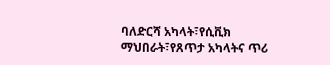ባለድርሻ አካላት፣የሲቪክ ማህበራት፣የጸጥታ አካላትና ጥሪ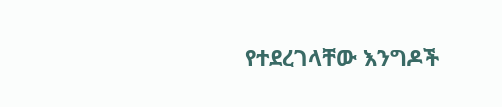የተደረገላቸው እንግዶች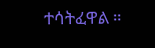ተሳትፈዋል ።